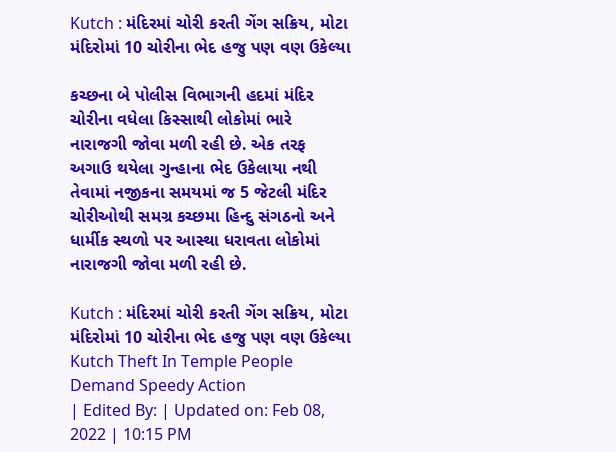Kutch : મંદિરમાં ચોરી કરતી ગેંગ સક્રિય, મોટા મંદિરોમાં 10 ચોરીના ભેદ હજુ પણ વણ ઉકેલ્યા

કચ્છના બે પોલીસ વિભાગની હદમાં મંદિર ચોરીના વધેલા કિસ્સાથી લોકોમાં ભારે નારાજગી જોવા મળી રહી છે. એક તરફ અગાઉ થયેલા ગુન્હાના ભેદ ઉકેલાયા નથી તેવામાં નજીકના સમયમાં જ 5 જેટલી મંદિર ચોરીઓથી સમગ્ર કચ્છમા હિન્દુ સંગઠનો અને ધાર્મીક સ્થળો પર આસ્થા ધરાવતા લોકોમાં નારાજગી જોવા મળી રહી છે.

Kutch : મંદિરમાં ચોરી કરતી ગેંગ સક્રિય, મોટા મંદિરોમાં 10 ચોરીના ભેદ હજુ પણ વણ ઉકેલ્યા
Kutch Theft In Temple People Demand Speedy Action
| Edited By: | Updated on: Feb 08, 2022 | 10:15 PM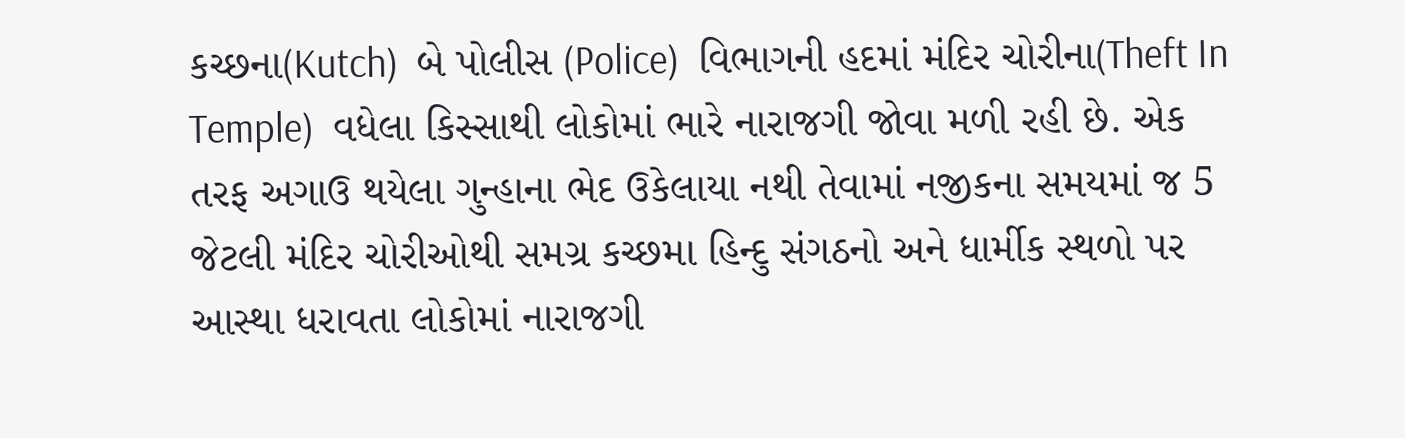કચ્છના(Kutch)  બે પોલીસ (Police)  વિભાગની હદમાં મંદિર ચોરીના(Theft In Temple)  વધેલા કિસ્સાથી લોકોમાં ભારે નારાજગી જોવા મળી રહી છે. એક તરફ અગાઉ થયેલા ગુન્હાના ભેદ ઉકેલાયા નથી તેવામાં નજીકના સમયમાં જ 5 જેટલી મંદિર ચોરીઓથી સમગ્ર કચ્છમા હિન્દુ સંગઠનો અને ધાર્મીક સ્થળો પર આસ્થા ધરાવતા લોકોમાં નારાજગી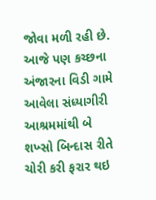જોવા મળી રહી છે. આજે પણ કચ્છના અંજારના વિડી ગામે આવેલા સંધ્યાગીરી આશ્રમમાંથી બે શખ્સો બિન્દાસ રીતે ચોરી કરી ફરાર થઇ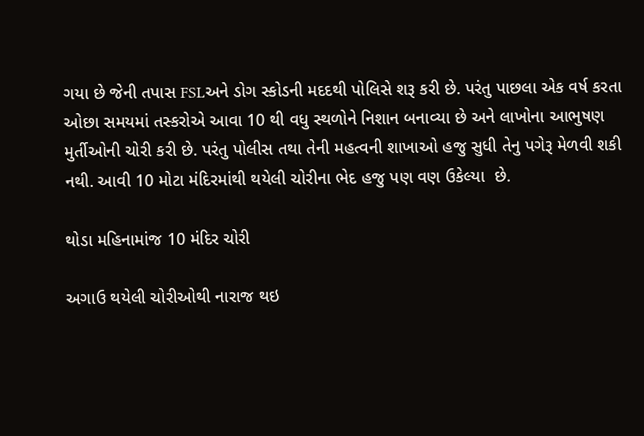ગયા છે જેની તપાસ FSLઅને ડોગ સ્કોડની મદદથી પોલિસે શરૂ કરી છે. પરંતુ પાછલા એક વર્ષ કરતા ઓછા સમયમાં તસ્કરોએ આવા 10 થી વધુ સ્થળોને નિશાન બનાવ્યા છે અને લાખોના આભુષણ મુર્તીઓની ચોરી કરી છે. પરંતુ પોલીસ તથા તેની મહત્વની શાખાઓ હજુ સુધી તેનુ પગેરૂ મેળવી શકી નથી. આવી 10 મોટા મંદિરમાંથી થયેલી ચોરીના ભેદ હજુ પણ વણ ઉકેલ્યા  છે.

થોડા મહિનામાંજ 10 મંદિર ચોરી

અગાઉ થયેલી ચોરીઓથી નારાજ થઇ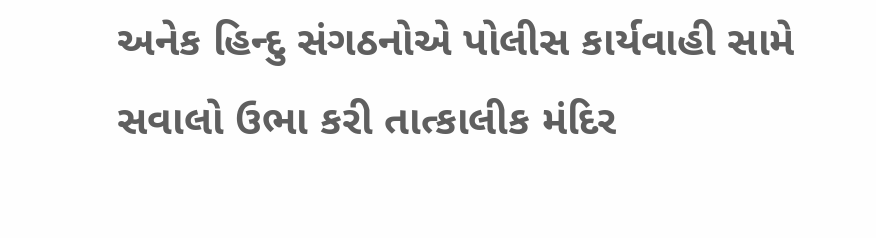અનેક હિન્દુ સંગઠનોએ પોલીસ કાર્યવાહી સામે સવાલો ઉભા કરી તાત્કાલીક મંદિર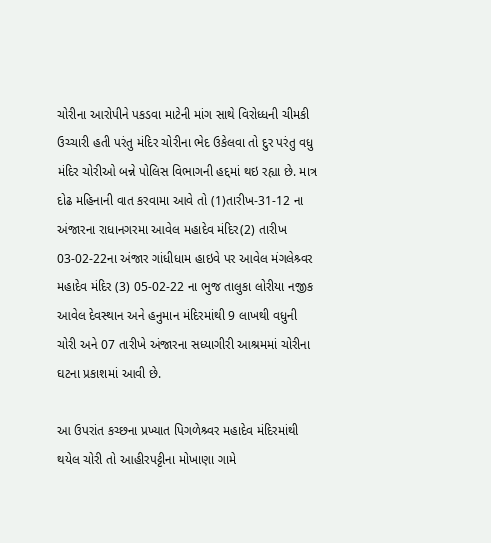ચોરીના આરોપીને પકડવા માટેની માંગ સાથે વિરોધ્ધની ચીમકી ઉચ્ચારી હતી પરંતુ મંદિર ચોરીના ભેદ ઉકેલવા તો દુર પરંતુ વધુ મંદિર ચોરીઓ બન્ને પોલિસ વિભાગની હદ્દમાં થઇ રહ્યા છે. માત્ર દોઢ મહિનાની વાત કરવામા આવે તો (1)તારીખ-31-12 ના અંજારના રાધાનગરમા આવેલ મહાદેવ મંદિર(2) તારીખ 03-02-22ના અંજાર ગાંધીધામ હાઇવે પર આવેલ મંગલેશ્ર્વર મહાદેવ મંદિર (3) 05-02-22 ના ભુજ તાલુકા લોરીયા નજીક આવેલ દેવસ્થાન અને હનુમાન મંદિરમાંથી 9 લાખથી વધુની ચોરી અને 07 તારીખે અંજારના સધ્યાગીરી આશ્રમમાં ચોરીના ઘટના પ્રકાશમાં આવી છે.

આ ઉપરાંત કચ્છના પ્રખ્યાત પિગળેશ્ર્વર મહાદેવ મંદિરમાંથી થયેલ ચોરી તો આહીરપટ્ટીના મોખાણા ગામે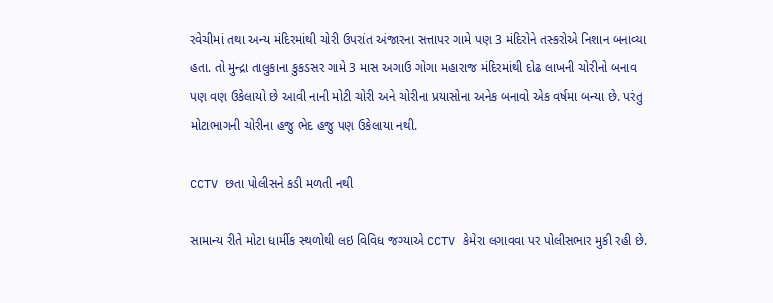રવેચીમાં તથા અન્ય મંદિરમાંથી ચોરી ઉપરાંત અંજારના સત્તાપર ગામે પણ 3 મંદિરોને તસ્કરોએ નિશાન બનાવ્યા હતા. તો મુન્દ્રા તાલુકાના કુકડસર ગામે 3 માસ અગાઉ ગોગા મહારાજ મંદિરમાંથી દોઢ લાખની ચોરીનો બનાવ પણ વણ ઉકેલાયો છે આવી નાની મોટી ચોરી અને ચોરીના પ્રયાસોના અનેક બનાવો એક વર્ષમા બન્યા છે. પરંતુ મોટાભાગની ચોરીના હજુ ભેદ હજુ પણ ઉકેલાયા નથી.

CCTV છતા પોલીસને કડી મળતી નથી

સામાન્ય રીતે મોટા ધાર્મીક સ્થળોથી લઇ વિવિધ જગ્યાએ CCTV કેમેરા લગાવવા પર પોલીસભાર મુકી રહી છે.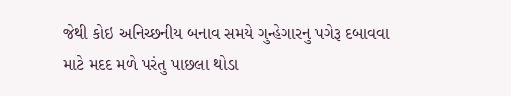જેથી કોઇ અનિચ્છનીય બનાવ સમયે ગુન્હેગારનુ પગેરૂ દબાવવા માટે મદદ મળે પરંતુ પાછલા થોડા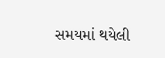સમયમાં થયેલી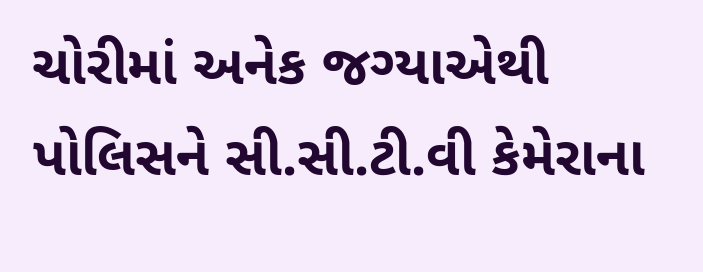ચોરીમાં અનેક જગ્યાએથી પોલિસને સી.સી.ટી.વી કેમેરાના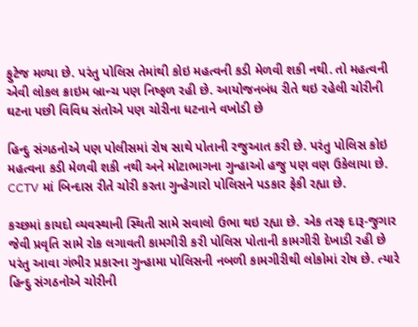ફુટેજ મળ્યા છે. પરંતુ પોલિસ તેમાંથી કોઇ મહત્વની કડી મેળવી શકી નથી. તો મહત્વની એવી લોકલ ક્રાઇમ બ્રાન્ચ પણ નિષ્ફળ રહી છે. આયોજનબંધ રીતે થઇ રહેલી ચોરીની ઘટના પછી વિવિધ સંતોએ પણ ચોરીના ધટનાને વખોડી છે

હિન્દુ સંગઠનોએ પણ પોલીસમાં રોષ સાથે પોતાની રજુઆત કરી છે. પરંતુ પોલિસ કોઇ મહત્વના કડી મેળવી શકી નથી અને મોટાભાગના ગુન્હાઓ હજુ પણ વણ ઉકેલાયા છે. CCTV માં બિન્દાસ રીતે ચોરી કરતા ગુન્હેગારો પોલિસને પડકાર ફેકી રહ્યા છે.

કચ્છમાં કાયદો વ્યવસ્થાની સ્થિતી સામે સવાલો ઉભા થઇ રહ્યા છે. એક તરફ દારૂ-જુગાર જેવી પ્રવૃતિ સામે રોક લગાવતી કામગીરી કરી પોલિસ પોતાની કામગીરી દેખાડી રહી છે પરંતુ આવા ગંભીર પ્રકારના ગુન્હામા પોલિસની નબળી કામગીરીથી લોકોમાં રોષ છે. ત્યારે હિન્દુ સંગઠનોએ ચોરીની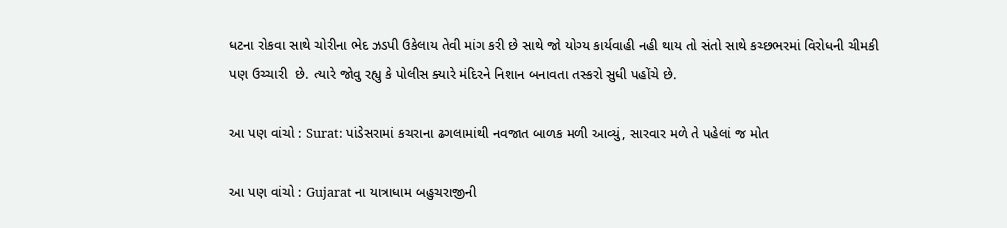ધટના રોકવા સાથે ચોરીના ભેદ ઝડપી ઉકેલાય તેવી માંગ કરી છે સાથે જો યોગ્ય કાર્યવાહી નહી થાય તો સંતો સાથે કચ્છભરમાં વિરોધની ચીમકી પણ ઉચ્ચારી  છે. ત્યારે જોવુ રહ્યુ કે પોલીસ ક્યારે મંદિરને નિશાન બનાવતા તસ્કરો સુધી પહોંચે છે.

આ પણ વાંચો : Surat: પાંડેસરામાં કચરાના ઢગલામાંથી નવજાત બાળક મળી આવ્યું, સારવાર મળે તે પહેલાં જ મોત

આ પણ વાંચો : Gujarat ના યાત્રાધામ બહુચરાજીની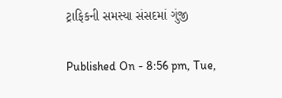ટ્રાફિકની સમસ્યા સંસદમાં ગુંજી

Published On - 8:56 pm, Tue,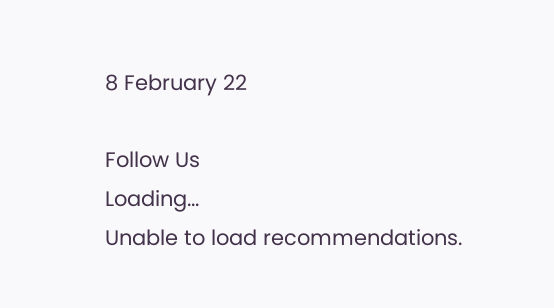8 February 22

Follow Us
Loading...
Unable to load recommendations.